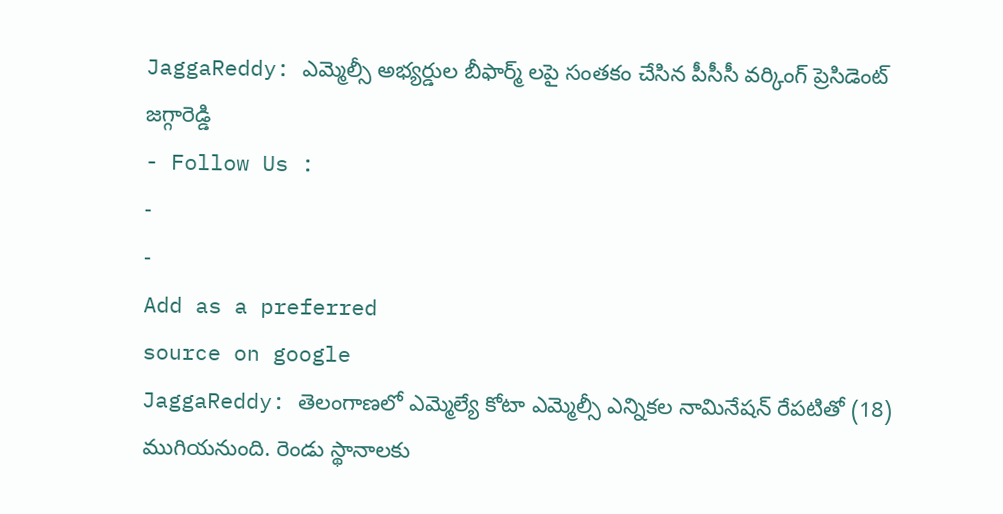JaggaReddy: ఎమ్మెల్సీ అభ్యర్డుల బీఫార్మ్ లపై సంతకం చేసిన పీసీసీ వర్కింగ్ ప్రెసిడెంట్ జగ్గారెడ్డి
- Follow Us :
-
-
Add as a preferred
source on google
JaggaReddy: తెలంగాణలో ఎమ్మెల్యే కోటా ఎమ్మెల్సీ ఎన్నికల నామినేషన్ రేపటితో (18) ముగియనుంది. రెండు స్థానాలకు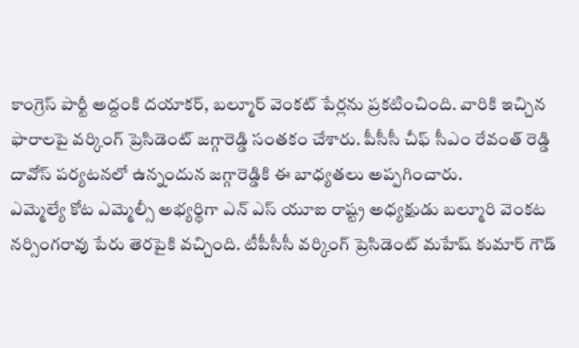కాంగ్రెస్ పార్టీ అద్దంకి దయాకర్, బల్మూర్ వెంకట్ పేర్లను ప్రకటించింది. వారికి ఇచ్చిన ఫారాలపై వర్కింగ్ ప్రెసిడెంట్ జగ్గారెడ్డి సంతకం చేశారు. పీసీసీ చీఫ్ సీఎం రేవంత్ రెడ్డి దావోస్ పర్యటనలో ఉన్నందున జగ్గారెడ్డికి ఈ బాధ్యతలు అప్పగించారు.
ఎమ్మెల్యే కోట ఎమ్మెల్సీ అభ్యర్థిగా ఎన్ ఎస్ యూఐ రాష్ట్ర అధ్యక్షుడు బల్మూరి వెంకట నర్సింగరావు పేరు తెరపైకి వచ్చింది. టీపీసీసీ వర్కింగ్ ప్రెసిడెంట్ మహేష్ కుమార్ గౌడ్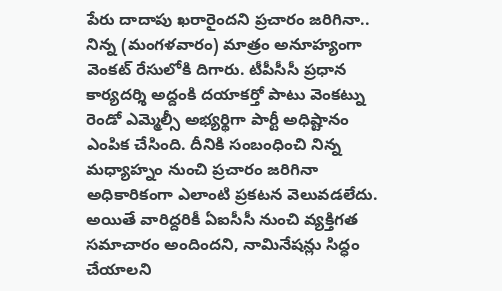పేరు దాదాపు ఖరారైందని ప్రచారం జరిగినా.. నిన్న (మంగళవారం) మాత్రం అనూహ్యంగా వెంకట్ రేసులోకి దిగారు. టీపీసీసీ ప్రధాన కార్యదర్శి అద్దంకి దయాకర్తో పాటు వెంకట్ను రెండో ఎమ్మెల్సీ అభ్యర్థిగా పార్టీ అధిష్టానం ఎంపిక చేసింది. దీనికి సంబంధించి నిన్న మధ్యాహ్నం నుంచి ప్రచారం జరిగినా అధికారికంగా ఎలాంటి ప్రకటన వెలువడలేదు. అయితే వారిద్దరికీ ఏఐసీసీ నుంచి వ్యక్తిగత సమాచారం అందిందని, నామినేషన్లు సిద్ధం చేయాలని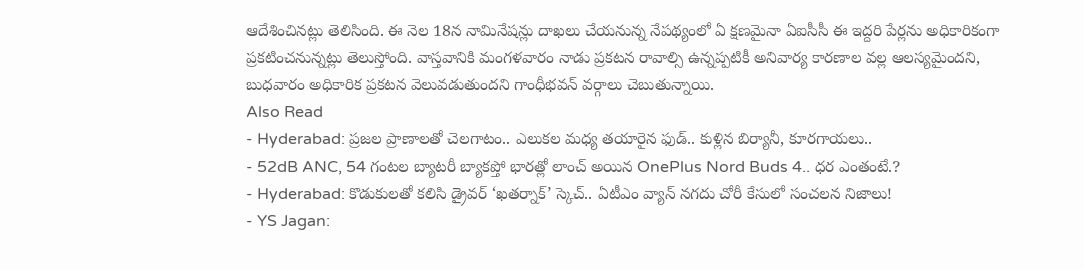ఆదేశించినట్లు తెలిసింది. ఈ నెల 18న నామినేషన్లు దాఖలు చేయనున్న నేపథ్యంలో ఏ క్షణమైనా ఏఐసీసీ ఈ ఇద్దరి పేర్లను అధికారికంగా ప్రకటించనున్నట్లు తెలుస్తోంది. వాస్తవానికి మంగళవారం నాడు ప్రకటన రావాల్సి ఉన్నప్పటికీ అనివార్య కారణాల వల్ల ఆలస్యమైందని, బుధవారం అధికారిక ప్రకటన వెలువడుతుందని గాంధీభవన్ వర్గాలు చెబుతున్నాయి.
Also Read
- Hyderabad: ప్రజల ప్రాణాలతో చెలగాటం.. ఎలుకల మధ్య తయారైన ఫుడ్.. కుళ్లిన బిర్యానీ, కూరగాయలు..
- 52dB ANC, 54 గంటల బ్యాటరీ బ్యాకప్తో భారత్లో లాంచ్ అయిన OnePlus Nord Buds 4.. ధర ఎంతంటే.?
- Hyderabad: కొడుకులతో కలిసి డ్రైవర్ ‘ఖతర్నాక్’ స్కెచ్.. ఏటీఎం వ్యాన్ నగదు చోరీ కేసులో సంచలన నిజాలు!
- YS Jagan: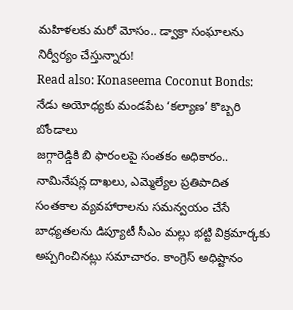మహిళలకు మరో మోసం.. డ్వాక్రా సంఘాలను నిర్వీర్యం చేస్తున్నారు!
Read also: Konaseema Coconut Bonds: నేడు అయోధ్యకు మండపేట ‘కల్యాణ’ కొబ్బరి బోండాలు
జగ్గారెడ్డికి బి ఫారంలపై సంతకం అధికారం..
నామినేషన్ల దాఖలు, ఎమ్మెల్యేల ప్రతిపాదిత సంతకాల వ్యవహారాలను సమన్వయం చేసే బాధ్యతలను డిప్యూటీ సీఎం మల్లు భట్టి విక్రమార్కకు అప్పగించినట్లు సమాచారం. కాంగ్రెస్ అధిష్టానం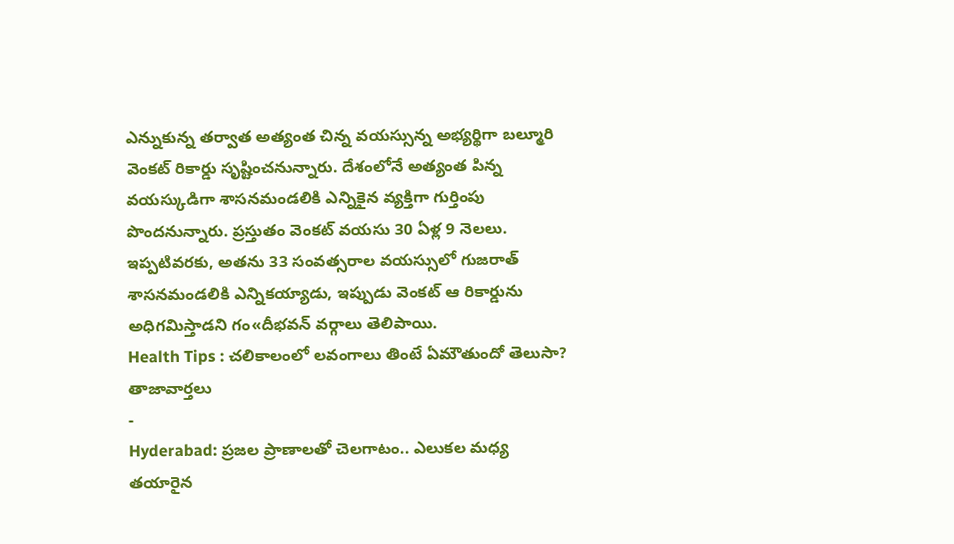ఎన్నుకున్న తర్వాత అత్యంత చిన్న వయస్సున్న అభ్యర్థిగా బల్మూరి వెంకట్ రికార్డు సృష్టించనున్నారు. దేశంలోనే అత్యంత పిన్న వయస్కుడిగా శాసనమండలికి ఎన్నికైన వ్యక్తిగా గుర్తింపు పొందనున్నారు. ప్రస్తుతం వెంకట్ వయసు 30 ఏళ్ల 9 నెలలు. ఇప్పటివరకు, అతను 33 సంవత్సరాల వయస్సులో గుజరాత్ శాసనమండలికి ఎన్నికయ్యాడు, ఇప్పుడు వెంకట్ ఆ రికార్డును అధిగమిస్తాడని గం«దీభవన్ వర్గాలు తెలిపాయి.
Health Tips : చలికాలంలో లవంగాలు తింటే ఏమౌతుందో తెలుసా?
తాజావార్తలు
-
Hyderabad: ప్రజల ప్రాణాలతో చెలగాటం.. ఎలుకల మధ్య తయారైన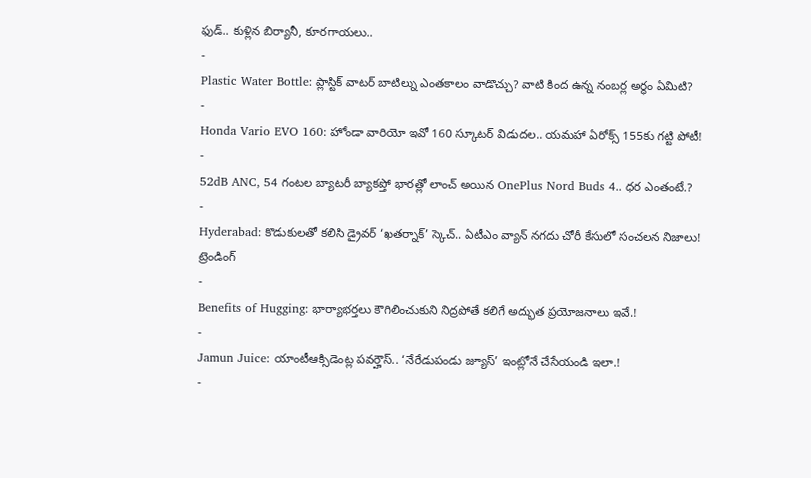ఫుడ్.. కుళ్లిన బిర్యానీ, కూరగాయలు..
-
Plastic Water Bottle: ప్లాస్టిక్ వాటర్ బాటిల్ను ఎంతకాలం వాడొచ్చు? వాటి కింద ఉన్న నంబర్ల అర్థం ఏమిటి?
-
Honda Vario EVO 160: హోండా వారియో ఇవో 160 స్కూటర్ విడుదల.. యమహా ఏరోక్స్ 155కు గట్టి పోటీ!
-
52dB ANC, 54 గంటల బ్యాటరీ బ్యాకప్తో భారత్లో లాంచ్ అయిన OnePlus Nord Buds 4.. ధర ఎంతంటే.?
-
Hyderabad: కొడుకులతో కలిసి డ్రైవర్ ‘ఖతర్నాక్’ స్కెచ్.. ఏటీఎం వ్యాన్ నగదు చోరీ కేసులో సంచలన నిజాలు!
ట్రెండింగ్
-
Benefits of Hugging: భార్యాభర్తలు కౌగిలించుకుని నిద్రపోతే కలిగే అద్భుత ప్రయోజనాలు ఇవే.!
-
Jamun Juice: యాంటీఆక్సిడెంట్ల పవర్హౌస్.. ‘నేరేడుపండు జ్యూస్’ ఇంట్లోనే చేసేయండి ఇలా.!
-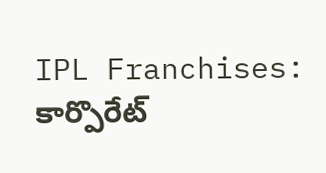IPL Franchises: కార్పొరేట్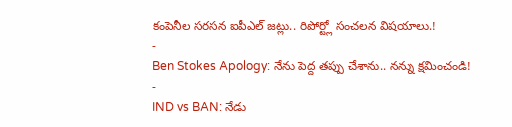కంపెనీల సరసన ఐపీఎల్ జట్లు.. రిపోర్ట్లో సంచలన విషయాలు.!
-
Ben Stokes Apology: నేను పెద్ద తప్పు చేశాను.. నన్ను క్షమించండి!
-
IND vs BAN: నేడు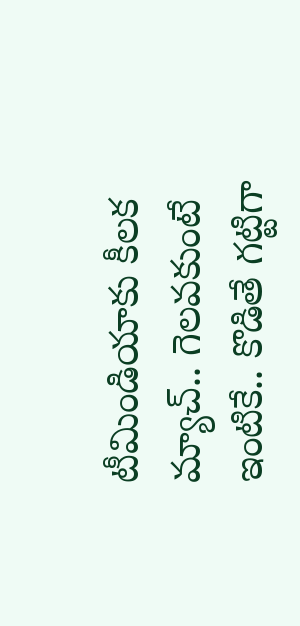టీమిండియాకు కీలక మ్యాచ్.. గెలవకుంటే ఇంటికే.. కొడితే గట్టిగా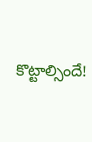కొట్టాల్సిందే!